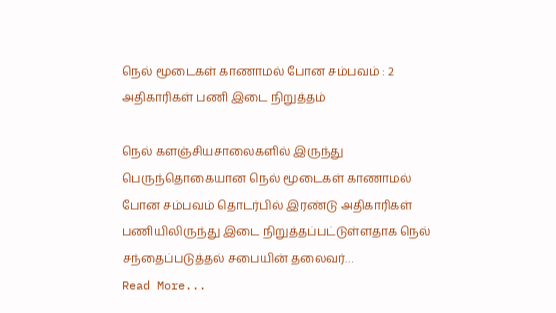நெல் மூடைகள் காணாமல் போன சம்பவம் : 2 அதிகாரிகள் பணி இடை நிறுத்தம்

நெல் களஞ்சியசாலைகளில் இருந்து பெருந்தொகையான நெல் மூடைகள் காணாமல் போன சம்பவம் தொடர்பில் இரண்டு அதிகாரிகள் பணியிலிருந்து இடை நிறுத்தப்பட்டுள்ளதாக நெல் சந்தைப்படுத்தல் சபையின் தலைவர்…
Read More...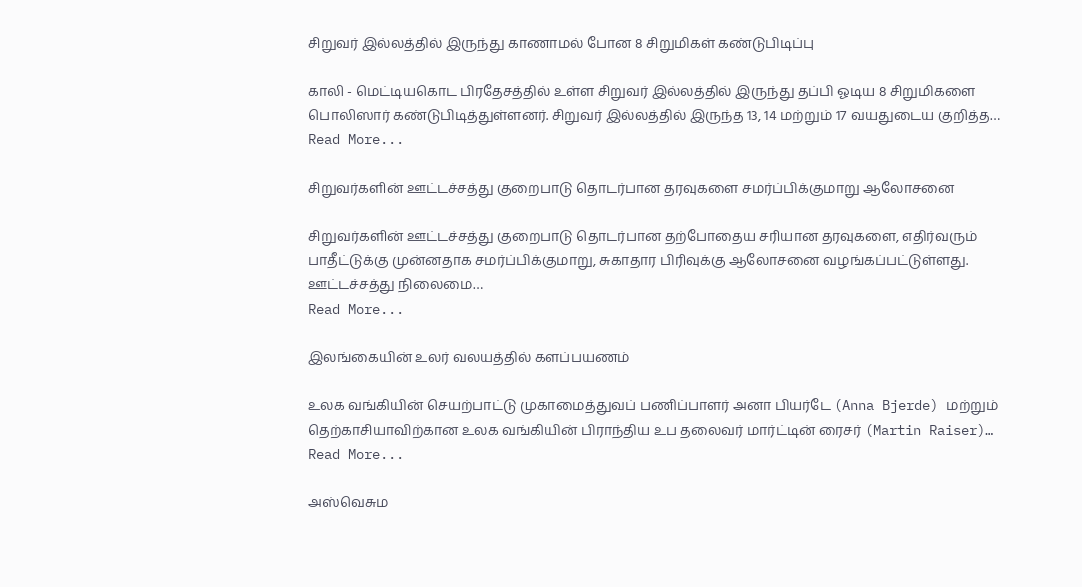சிறுவர் இல்லத்தில் இருந்து காணாமல் போன 8 சிறுமிகள் கண்டுபிடிப்பு

காலி - மெட்டியகொட பிரதேசத்தில் உள்ள சிறுவர் இல்லத்தில் இருந்து தப்பி ஓடிய 8 சிறுமிகளை பொலிஸார் கண்டுபிடித்துள்ளனர். சிறுவர் இல்லத்தில் இருந்த 13, 14 மற்றும் 17 வயதுடைய குறித்த…
Read More...

சிறுவர்களின் ஊட்டச்சத்து குறைபாடு தொடர்பான தரவுகளை சமர்ப்பிக்குமாறு ஆலோசனை

சிறுவர்களின் ஊட்டச்சத்து குறைபாடு தொடர்பான தற்போதைய சரியான தரவுகளை, எதிர்வரும் பாதீட்டுக்கு முன்னதாக சமர்ப்பிக்குமாறு, சுகாதார பிரிவுக்கு ஆலோசனை வழங்கப்பட்டுள்ளது. ஊட்டச்சத்து நிலைமை…
Read More...

இலங்கையின் உலர் வலயத்தில் களப்பயணம்

உலக வங்கியின் செயற்பாட்டு முகாமைத்துவப் பணிப்பாளர் அனா பியர்டே (Anna Bjerde) மற்றும் தெற்காசியாவிற்கான உலக வங்கியின் பிராந்திய உப தலைவர் மார்ட்டின் ரைசர் (Martin Raiser)…
Read More...

அஸ்வெசும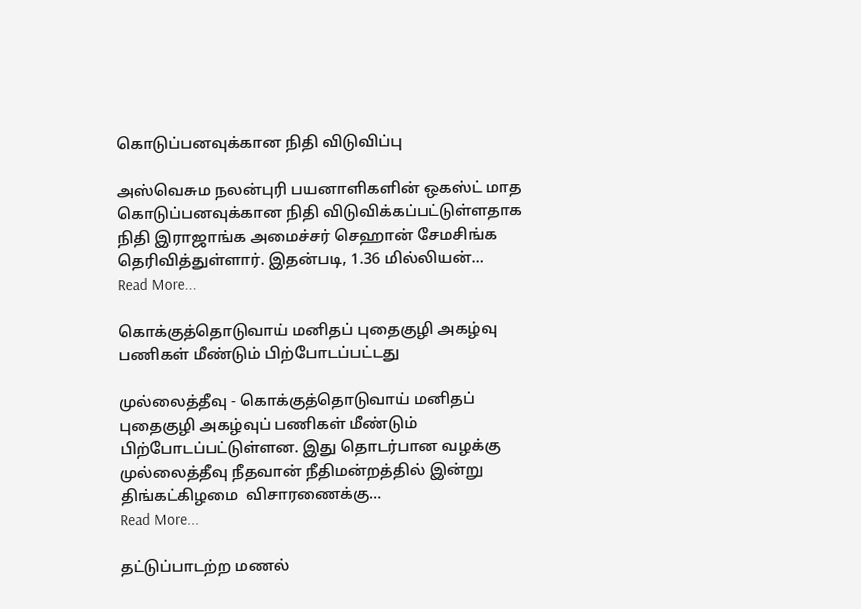கொடுப்பனவுக்கான நிதி விடுவிப்பு

அஸ்வெசும நலன்புரி பயனாளிகளின் ஒகஸ்ட் மாத கொடுப்பனவுக்கான நிதி விடுவிக்கப்பட்டுள்ளதாக நிதி இராஜாங்க அமைச்சர் செஹான் சேமசிங்க தெரிவித்துள்ளார். இதன்படி, 1.36 மில்லியன்…
Read More...

கொக்குத்தொடுவாய் மனிதப் புதைகுழி அகழ்வு பணிகள் மீண்டும் பிற்போடப்பட்டது

முல்லைத்தீவு - கொக்குத்தொடுவாய் மனிதப் புதைகுழி அகழ்வுப் பணிகள் மீண்டும் பிற்போடப்பட்டுள்ளன. இது தொடர்பான வழக்கு முல்லைத்தீவு நீதவான் நீதிமன்றத்தில் இன்று திங்கட்கிழமை  விசாரணைக்கு…
Read More...

தட்டுப்பாடற்ற மணல்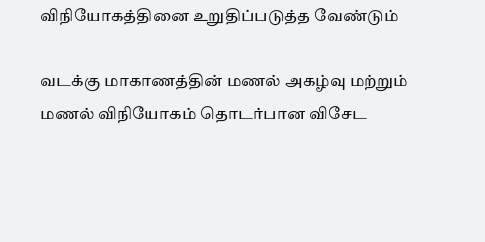விநியோகத்தினை உறுதிப்படுத்த வேண்டும்

வடக்கு மாகாணத்தின் மணல் அகழ்வு மற்றும் மணல் விநியோகம் தொடர்பான விசேட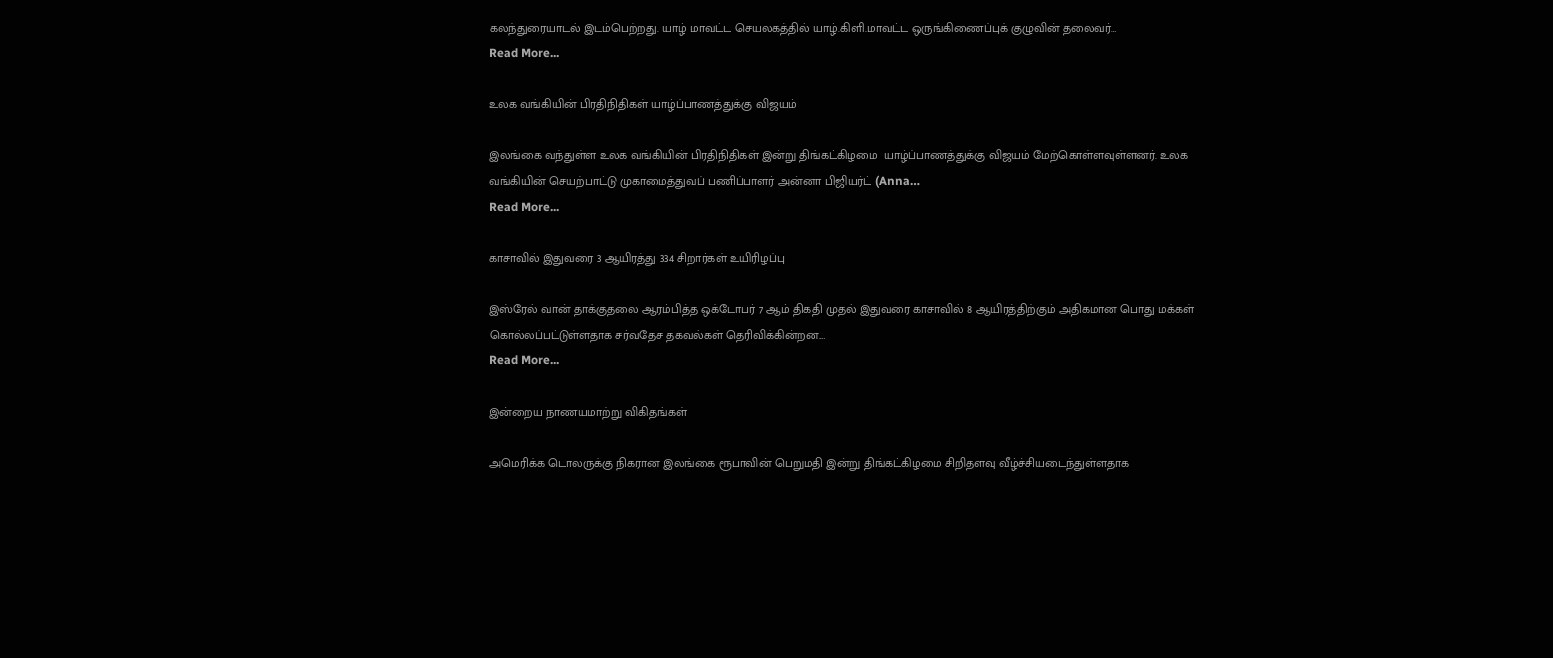கலந்துரையாடல் இடம்பெற்றது. யாழ் மாவட்ட செயலகத்தில் யாழ்.கிளி.மாவட்ட ஒருங்கிணைப்புக் குழுவின் தலைவர்…
Read More...

உலக வங்கியின் பிரதிநிதிகள் யாழ்ப்பாணத்துக்கு விஜயம்

இலங்கை வந்துள்ள உலக வங்கியின் பிரதிநிதிகள் இன்று திங்கட்கிழமை  யாழ்ப்பாணத்துக்கு விஜயம் மேற்கொள்ளவுள்ளனர். உலக வங்கியின் செயற்பாட்டு முகாமைத்துவப் பணிப்பாளர் அன்னா பிஜியர்ட் (Anna…
Read More...

காசாவில் இதுவரை 3 ஆயிரத்து 334 சிறார்கள் உயிரிழப்பு

இஸ்ரேல் வான் தாக்குதலை ஆரம்பித்த ஒக்டோபர் 7 ஆம் திகதி முதல் இதுவரை காசாவில் 8 ஆயிரத்திற்கும் அதிகமான பொது மக்கள் கொல்லப்பட்டுள்ளதாக சர்வதேச தகவல்கள் தெரிவிக்கின்றன.…
Read More...

இன்றைய நாணயமாற்று விகிதங்கள்

அமெரிக்க டொலருக்கு நிகரான இலங்கை ரூபாவின் பெறுமதி இன்று திங்கட்கிழமை சிறிதளவு வீழ்ச்சியடைந்துள்ளதாக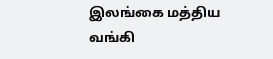இலங்கை மத்திய வங்கி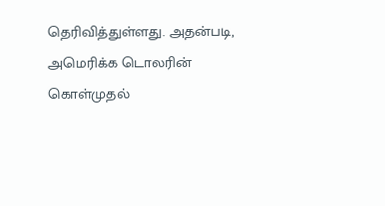தெரிவித்துள்ளது. அதன்படி,  அமெரிக்க டொலரின் கொள்முதல்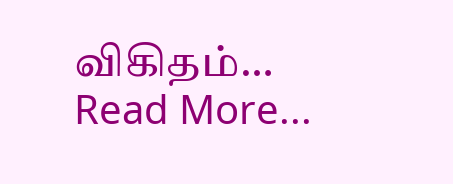விகிதம்…
Read More...